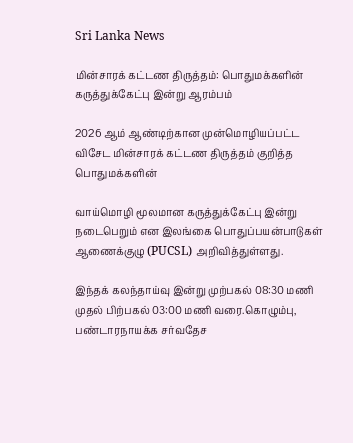Sri Lanka News

மின்சாரக் கட்டண திருத்தம்: பொதுமக்களின் கருத்துக்கேட்பு இன்று ஆரம்பம்

2026 ஆம் ஆண்டிற்கான முன்மொழியப்பட்ட விசேட மின்சாரக் கட்டண திருத்தம் குறித்த பொதுமக்களின்

வாய்மொழி மூலமான கருத்துக்கேட்பு இன்று நடைபெறும் என இலங்கை பொதுப்பயன்பாடுகள் ஆணைக்குழு (PUCSL) அறிவித்துள்ளது.

இந்தக் கலந்தாய்வு இன்று முற்பகல் 08:30 மணி முதல் பிற்பகல் 03:00 மணி வரை.கொழும்பு, பண்டாரநாயக்க சர்வதேச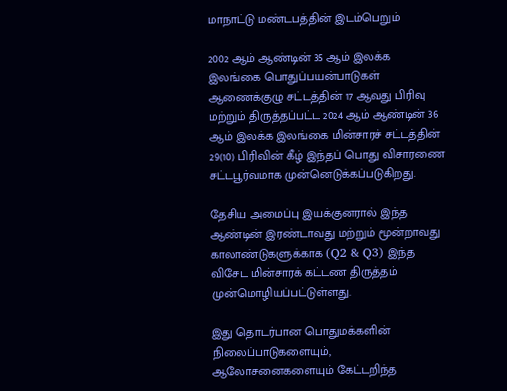மாநாட்டு மண்டபத்தின் இடம்பெறும்

2002 ஆம் ஆண்டின் 35 ஆம் இலக்க இலங்கை பொதுப்பயன்பாடுகள் ஆணைக்குழு சட்டத்தின் 17 ஆவது பிரிவு மற்றும் திருத்தப்பட்ட 2024 ஆம் ஆண்டின் 36 ஆம் இலக்க இலங்கை மின்சாரச் சட்டத்தின் 29(10) பிரிவின் கீழ் இந்தப் பொது விசாரணை சட்டபூர்வமாக முன்னெடுக்கப்படுகிறது.

தேசிய அமைப்பு இயக்குனரால் இந்த ஆண்டின் இரண்டாவது மற்றும் மூன்றாவது காலாண்டுகளுக்காக (Q2 & Q3) இந்த விசேட மின்சாரக் கட்டண திருத்தம் முன்மொழியப்பட்டுள்ளது.

இது தொடர்பான பொதுமக்களின் நிலைப்பாடுகளையும், ஆலோசனைகளையும் கேட்டறிந்த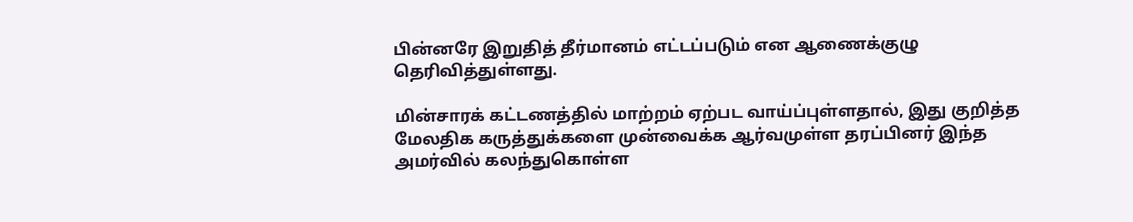பின்னரே இறுதித் தீர்மானம் எட்டப்படும் என ஆணைக்குழு தெரிவித்துள்ளது.

மின்சாரக் கட்டணத்தில் மாற்றம் ஏற்பட வாய்ப்புள்ளதால், இது குறித்த மேலதிக கருத்துக்களை முன்வைக்க ஆர்வமுள்ள தரப்பினர் இந்த அமர்வில் கலந்துகொள்ள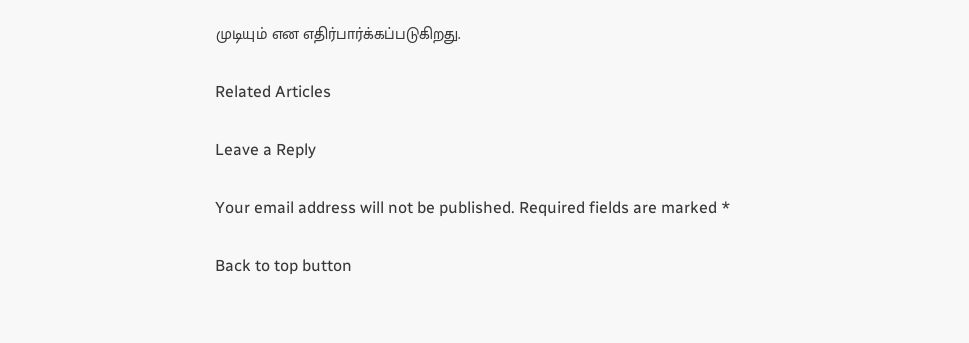முடியும் என எதிர்பார்க்கப்படுகிறது.

Related Articles

Leave a Reply

Your email address will not be published. Required fields are marked *

Back to top button